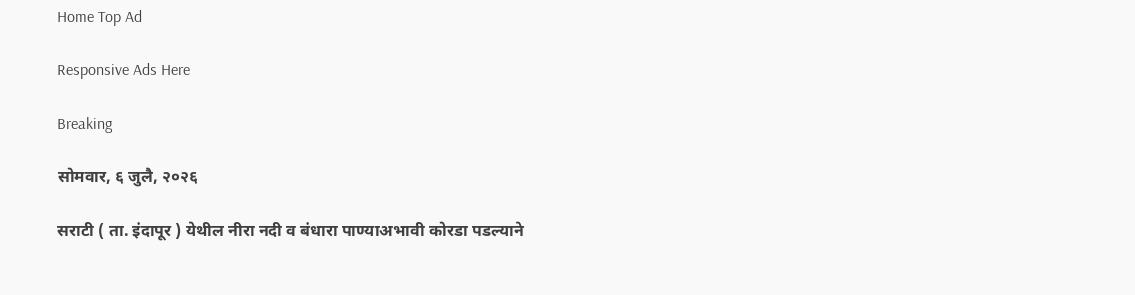Home Top Ad

Responsive Ads Here

Breaking

सोमवार, ६ जुलै, २०२६

सराटी ( ता. इंदापूर ) येथील नीरा नदी व बंधारा पाण्याअभावी कोरडा पडल्याने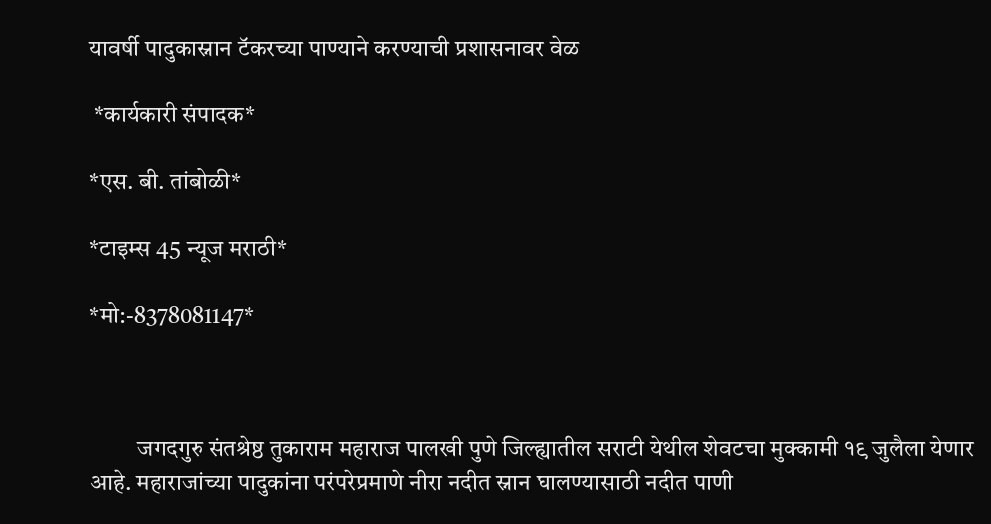यावर्षी पादुकास्नान टॅकरच्या पाण्याने करण्याची प्रशासनावर वेळ

 *कार्यकारी संपादक*

*एस. बी. तांबोळी*

*टाइम्स 45 न्यूज मराठी*

*मो:-8378081147*



          जगदगुरु संतश्रेष्ठ तुकाराम महाराज पालखी पुणे जिल्ह्यातील सराटी येथील शेवटचा मुक्कामी १९ जुलैला येणार आहे. महाराजांच्या पादुकांना परंपरेप्रमाणे नीरा नदीत स्नान घालण्यासाठी नदीत पाणी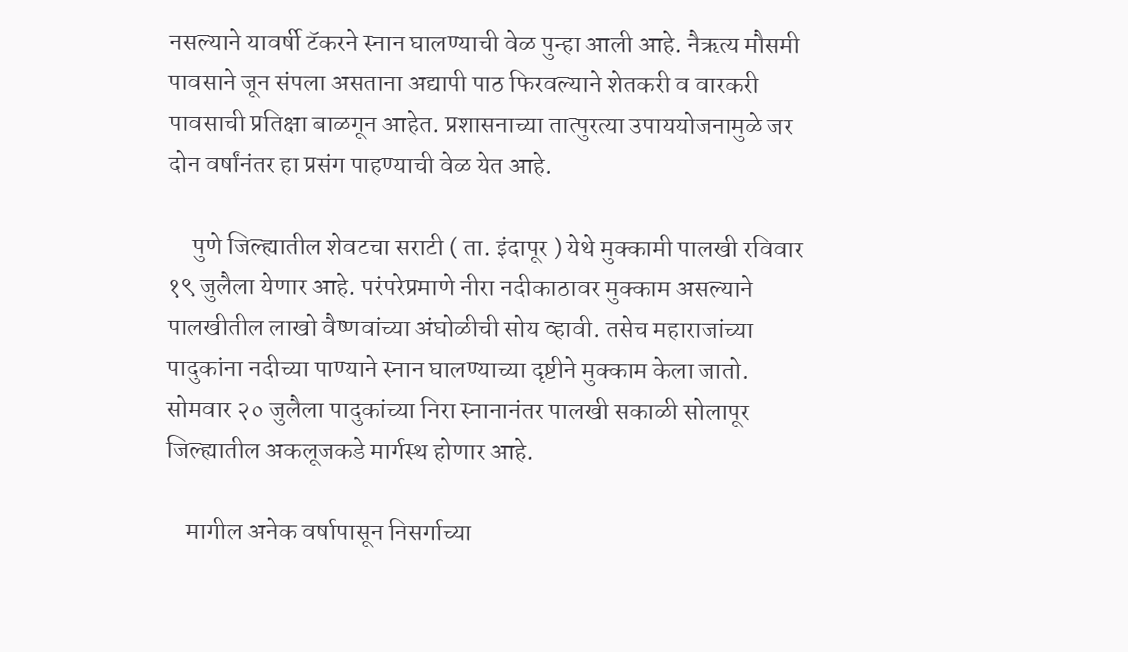नसल्याने यावर्षी टॅकरने स्नान घालण्याची वेळ पुन्हा आली आहे. नैऋत्य मौसमी पावसाने जून संपला असताना अद्यापी पाठ फिरवल्याने शेतकरी व वारकरी पावसाची प्रतिक्षा बाळगून आहेत. प्रशासनाच्या तात्पुरत्या उपाययोजनामुळे जर दोन वर्षांनंतर हा प्रसंग पाहण्याची वेळ येत आहे.

     पुणे जिल्ह्यातील शेवटचा सराटी ( ता. इंदापूर ) येथे मुक्कामी पालखी रविवार १९ जुलैला येणार आहे. परंपरेप्रमाणे नीरा नदीकाठावर मुक्काम असल्याने पालखीतील लाखो वैष्णवांच्या अंघोळीची सोय व्हावी. तसेच महाराजांच्या पादुकांना नदीच्या पाण्याने स्नान घालण्याच्या दृष्टीने मुक्काम केला जातो. सोमवार २० जुलैला पादुकांच्या निरा स्नानानंतर पालखी सकाळी सोलापूर जिल्ह्यातील अकलूजकडे मार्गस्थ होणार आहे.

    मागील अनेक वर्षापासून निसर्गाच्या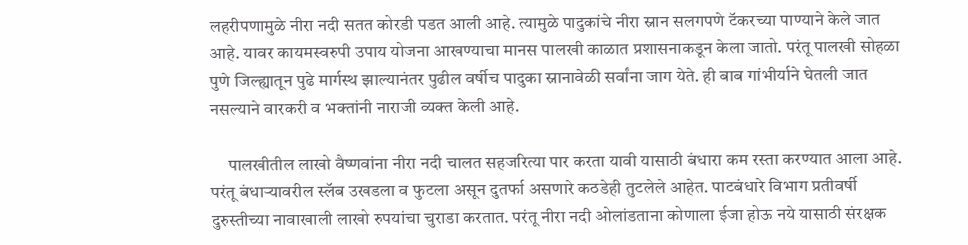लहरीपणामुळे नीरा नदी सतत कोरडी पडत आली आहे. त्यामुळे पादुकांचे नीरा स्नान सलगपणे टॅकरच्या पाण्याने केले जात आहे. यावर कायमस्वरुपी उपाय योजना आखण्याचा मानस पालखी काळात प्रशासनाकडून केला जातो. परंतू पालखी सोहळा पुणे जिल्ह्यातून पुढे मार्गस्थ झाल्यानंतर पुढील वर्षीच पादुका स्नानावेळी सर्वांना जाग येते. ही बाब गांभीर्याने घेतली जात नसल्याने वारकरी व भक्तांनी नाराजी व्यक्त केली आहे.

     पालखीतील लाखो वैष्णवांना नीरा नदी चालत सहजरित्या पार करता यावी यासाठी बंधारा कम रस्ता करण्यात आला आहे. परंतू बंधाऱ्यावरील स्लॅब उखडला व फुटला असून दुतर्फा असणारे कठडेही तुटलेले आहेत. पाटबंधारे विभाग प्रतीवर्षी दुरुस्तीच्या नावाखाली लाखो रुपयांचा चुराडा करतात. परंतू नीरा नदी ओलांडताना कोणाला ईजा होऊ नये यासाठी संरक्षक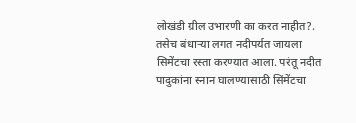लोखंडी ग्रील उभारणी का करत नाहीत?. तसेच बंधाऱ्या लगत नदीपर्यत जायला सिमेंटचा रस्ता करण्यात आला. परंतू नदीत पादुकांना स्नान घालण्यासाठी सिंमेंटचा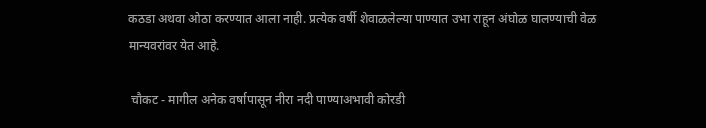कठडा अथवा ओठा करण्यात आला नाही. प्रत्येक वर्षी शेवाळलेल्या पाण्यात उभा राहून अंघोळ घालण्याची वेळ मान्यवरांवर येत आहे.

 चौकट - मागील अनेक वर्षापासून नीरा नदी पाण्याअभावी कोरडी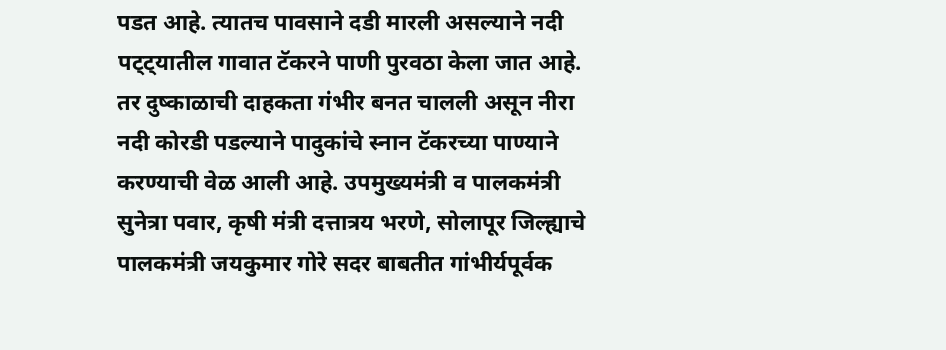पडत आहे. त्यातच पावसाने दडी मारली असल्याने नदी पट्ट्यातील गावात टॅकरने पाणी पुरवठा केला जात आहे. तर दुष्काळाची दाहकता गंभीर बनत चालली असून नीरा नदी कोरडी पडल्याने पादुकांचे स्नान टॅकरच्या पाण्याने करण्याची वेळ आली आहे. उपमुख्यमंत्री व पालकमंत्री सुनेत्रा पवार, कृषी मंत्री दत्तात्रय भरणे, सोलापूर जिल्ह्याचे पालकमंत्री जयकुमार गोरे सदर बाबतीत गांभीर्यपूर्वक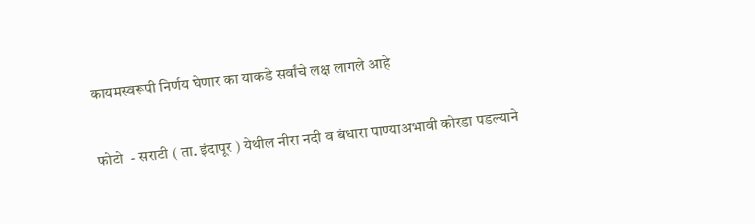कायमस्वरूपी निर्णय घेणार का याकडे सर्वांचे लक्ष लागले आहे

फोटो  - सराटी ( ता. इंदापूर ) येथील नीरा नदी व बंधारा पाण्याअभावी कोरडा पडल्याने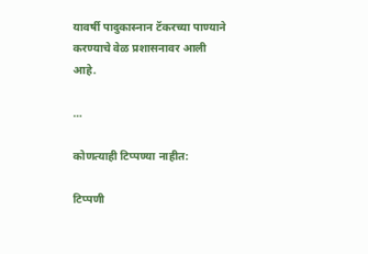यावर्षी पादुकास्नान टॅकरच्या पाण्याने करण्याचे वेळ प्रशासनावर आली आहे.

...

कोणत्याही टिप्पण्‍या नाहीत:

टिप्पणी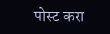पोस्ट करा